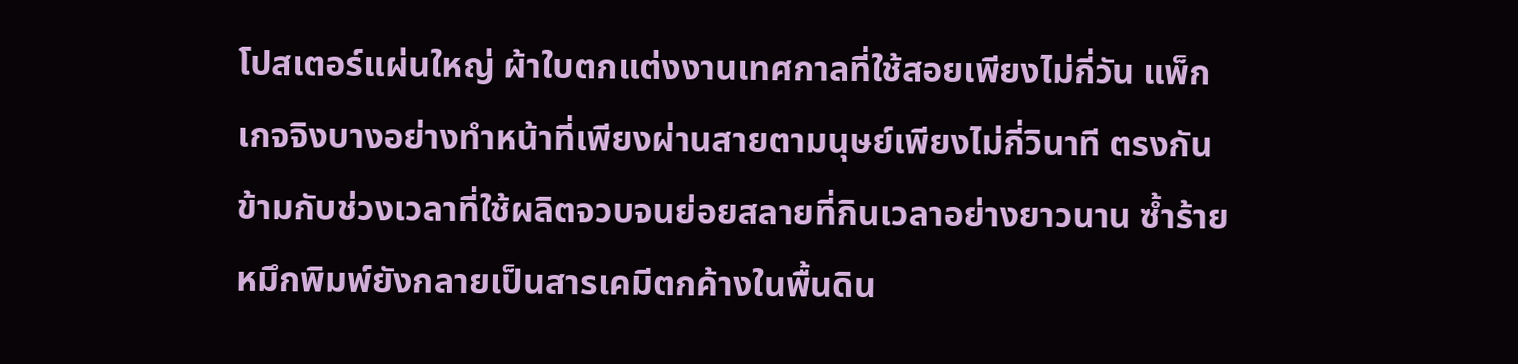โปสเตอร์แผ่นใหญ่ ผ้าใบตกแต่งงานเทศกาลที่ใช้สอยเพียงไม่กี่วัน แพ็กเกจจิงบางอย่างทำหน้าที่เพียงผ่านสายตามนุษย์เพียงไม่กี่วินาที ตรงกันข้ามกับช่วงเวลาที่ใช้ผลิตจวบจนย่อยสลายที่กินเวลาอย่างยาวนาน ซ้ำร้ายหมึกพิมพ์ยังกลายเป็นสารเคมีตกค้างในพื้นดิน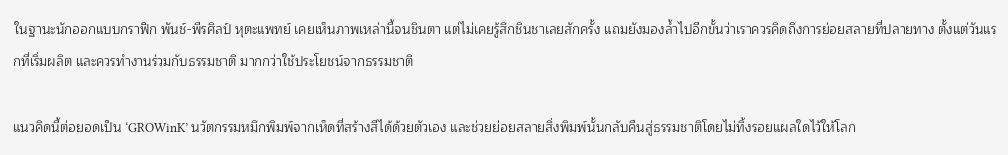ในฐานะนักออกแบบกราฟิก พันช์-พีรศิลป์ หุตะแพทย์ เคยเห็นภาพเหล่านี้จนชินตา แต่ไม่เคยรู้สึกชินชาเลยสักครั้ง แถมยังมองล้ำไปอีกขั้นว่าเราควรคิดถึงการย่อยสลายที่ปลายทาง ตั้งแต่วันแรกที่เริ่มผลิต และควรทำงานร่วมกับธรรมชาติ มากกว่าใช้ประโยชน์จากธรรมชาติ

แนวคิดนี้ต่อยอดเป็น ‘GROWinK’ นวัตกรรมหมึกพิมพ์จากเห็ดที่สร้างสีได้ด้วยตัวเอง และช่วยย่อยสลายสิ่งพิมพ์นั้นกลับคืนสู่ธรรมชาติโดยไม่ทิ้งรอยแผลใดไว้ให้โลก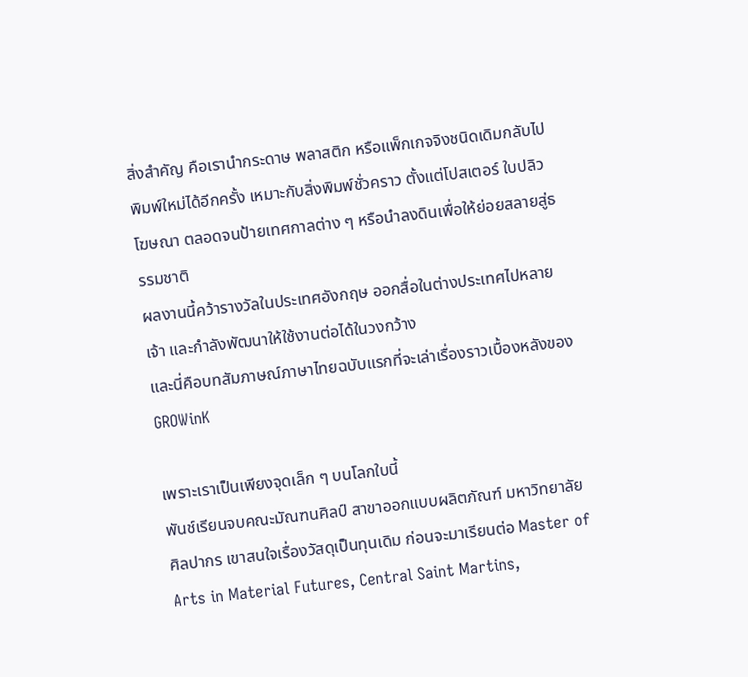สิ่งสำคัญ คือเรานำกระดาษ พลาสติก หรือแพ็กเกจจิงชนิดเดิมกลับไปพิมพ์ใหม่ได้อีกครั้ง เหมาะกับสิ่งพิมพ์ชั่วคราว ตั้งแต่โปสเตอร์ ใบปลิวโฆษณา ตลอดจนป้ายเทศกาลต่าง ๆ หรือนำลงดินเพื่อให้ย่อยสลายสู่ธรรมชาติ
ผลงานนี้คว้ารางวัลในประเทศอังกฤษ ออกสื่อในต่างประเทศไปหลายเจ้า และกำลังพัฒนาให้ใช้งานต่อได้ในวงกว้าง
และนี่คือบทสัมภาษณ์ภาษาไทยฉบับแรกที่จะเล่าเรื่องราวเบื้องหลังของ GROWinK

เพราะเราเป็นเพียงจุดเล็ก ๆ บนโลกใบนี้
พันช์เรียนจบคณะมัณฑนศิลป์ สาขาออกแบบผลิตภัณฑ์ มหาวิทยาลัยศิลปากร เขาสนใจเรื่องวัสดุเป็นทุนเดิม ก่อนจะมาเรียนต่อ Master of Arts in Material Futures, Central Saint Martins,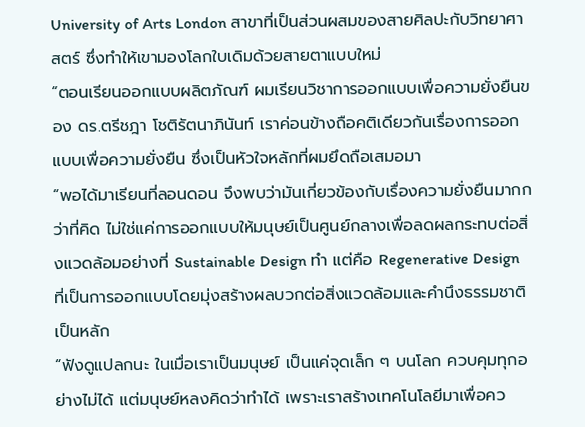University of Arts London สาขาที่เป็นส่วนผสมของสายศิลปะกับวิทยาศาสตร์ ซึ่งทำให้เขามองโลกใบเดิมด้วยสายตาแบบใหม่
“ตอนเรียนออกแบบผลิตภัณฑ์ ผมเรียนวิชาการออกแบบเพื่อความยั่งยืนของ ดร.ตรีชฎา โชติรัตนาภินันท์ เราค่อนข้างถือคติเดียวกันเรื่องการออกแบบเพื่อความยั่งยืน ซึ่งเป็นหัวใจหลักที่ผมยึดถือเสมอมา
“พอได้มาเรียนที่ลอนดอน จึงพบว่ามันเกี่ยวข้องกับเรื่องความยั่งยืนมากกว่าที่คิด ไม่ใช่แค่การออกแบบให้มนุษย์เป็นศูนย์กลางเพื่อลดผลกระทบต่อสิ่งแวดล้อมอย่างที่ Sustainable Design ทำ แต่คือ Regenerative Design ที่เป็นการออกแบบโดยมุ่งสร้างผลบวกต่อสิ่งแวดล้อมและคำนึงธรรมชาติเป็นหลัก
“ฟังดูแปลกนะ ในเมื่อเราเป็นมนุษย์ เป็นแค่จุดเล็ก ๆ บนโลก ควบคุมทุกอย่างไม่ได้ แต่มนุษย์หลงคิดว่าทำได้ เพราะเราสร้างเทคโนโลยีมาเพื่อคว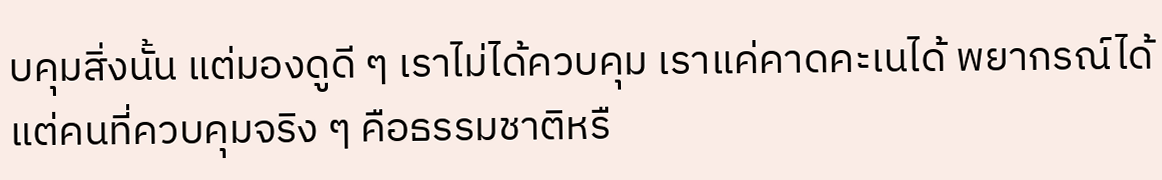บคุมสิ่งนั้น แต่มองดูดี ๆ เราไม่ได้ควบคุม เราแค่คาดคะเนได้ พยากรณ์ได้ แต่คนที่ควบคุมจริง ๆ คือธรรมชาติหรื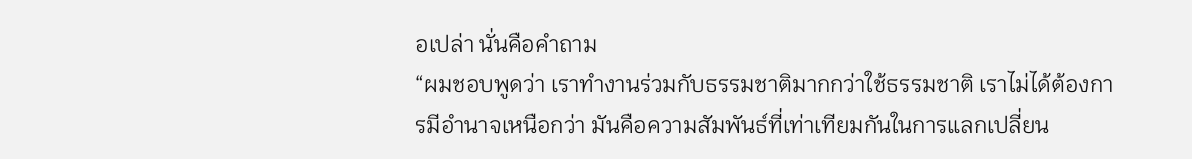อเปล่า นั่นคือคำถาม
“ผมชอบพูดว่า เราทำงานร่วมกับธรรมชาติมากกว่าใช้ธรรมชาติ เราไม่ได้ต้องการมีอำนาจเหนือกว่า มันคือความสัมพันธ์ที่เท่าเทียมกันในการแลกเปลี่ยน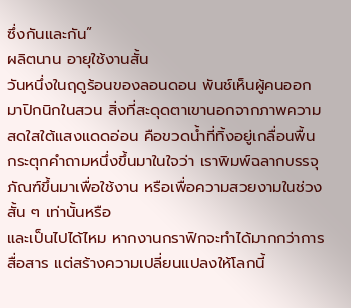ซึ่งกันและกัน”
ผลิตนาน อายุใช้งานสั้น
วันหนึ่งในฤดูร้อนของลอนดอน พันช์เห็นผู้คนออกมาปิกนิกในสวน สิ่งที่สะดุดตาเขานอกจากภาพความสดใสใต้แสงแดดอ่อน คือขวดน้ำที่ทิ้งอยู่เกลื่อนพื้น กระตุกคำถามหนึ่งขึ้นมาในใจว่า เราพิมพ์ฉลากบรรจุภัณฑ์ขึ้นมาเพื่อใช้งาน หรือเพื่อความสวยงามในช่วงสั้น ๆ เท่านั้นหรือ
และเป็นไปได้ไหม หากงานกราฟิกจะทำได้มากกว่าการสื่อสาร แต่สร้างความเปลี่ยนแปลงให้โลกนี้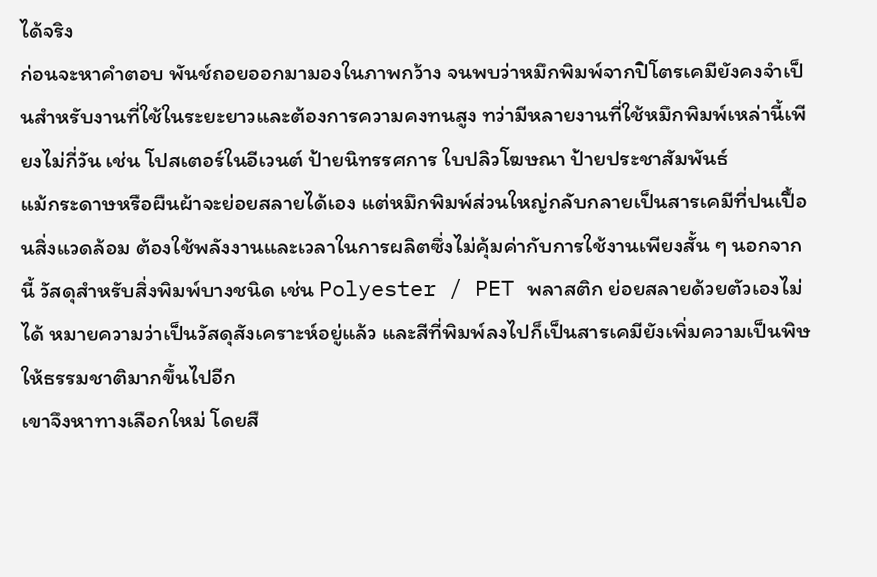ได้จริง
ก่อนจะหาคำตอบ พันช์ถอยออกมามองในภาพกว้าง จนพบว่าหมึกพิมพ์จากปิโตรเคมียังคงจำเป็นสำหรับงานที่ใช้ในระยะยาวและต้องการความคงทนสูง ทว่ามีหลายงานที่ใช้หมึกพิมพ์เหล่านี้เพียงไม่กี่วัน เช่น โปสเตอร์ในอีเวนต์ ป้ายนิทรรศการ ใบปลิวโฆษณา ป้ายประชาสัมพันธ์
แม้กระดาษหรือผืนผ้าจะย่อยสลายได้เอง แต่หมึกพิมพ์ส่วนใหญ่กลับกลายเป็นสารเคมีที่ปนเปื้อนสิ่งแวดล้อม ต้องใช้พลังงานและเวลาในการผลิตซึ่งไม่คุ้มค่ากับการใช้งานเพียงสั้น ๆ นอกจากนี้ วัสดุสำหรับสิ่งพิมพ์บางชนิด เช่น Polyester / PET พลาสติก ย่อยสลายด้วยตัวเองไม่ได้ หมายความว่าเป็นวัสดุสังเคราะห์อยู่แล้ว และสีที่พิมพ์ลงไปก็เป็นสารเคมียังเพิ่มความเป็นพิษให้ธรรมชาติมากขึ้นไปอีก
เขาจึงหาทางเลือกใหม่ โดยสื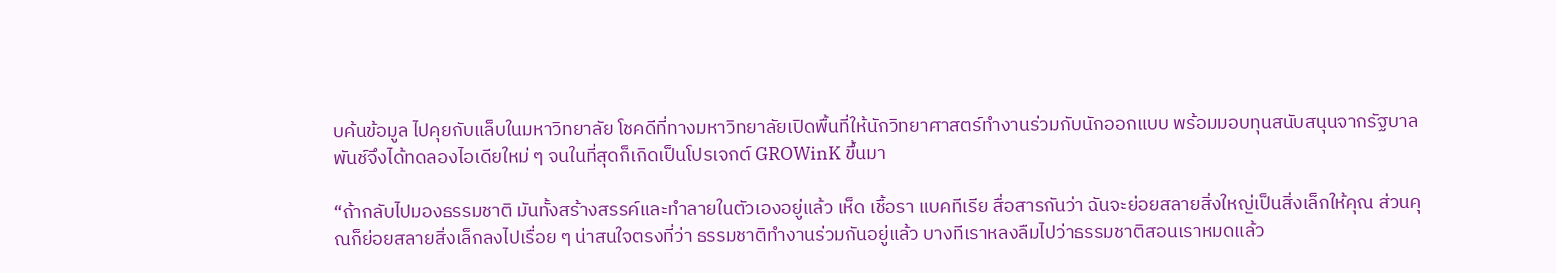บค้นข้อมูล ไปคุยกับแล็บในมหาวิทยาลัย โชคดีที่ทางมหาวิทยาลัยเปิดพื้นที่ให้นักวิทยาศาสตร์ทำงานร่วมกับนักออกแบบ พร้อมมอบทุนสนับสนุนจากรัฐบาล พันช์จึงได้ทดลองไอเดียใหม่ ๆ จนในที่สุดก็เกิดเป็นโปรเจกต์ GROWinK ขึ้นมา

“ถ้ากลับไปมองธรรมชาติ มันทั้งสร้างสรรค์และทำลายในตัวเองอยู่แล้ว เห็ด เชื้อรา แบคทีเรีย สื่อสารกันว่า ฉันจะย่อยสลายสิ่งใหญ่เป็นสิ่งเล็กให้คุณ ส่วนคุณก็ย่อยสลายสิ่งเล็กลงไปเรื่อย ๆ น่าสนใจตรงที่ว่า ธรรมชาติทำงานร่วมกันอยู่แล้ว บางทีเราหลงลืมไปว่าธรรมชาติสอนเราหมดแล้ว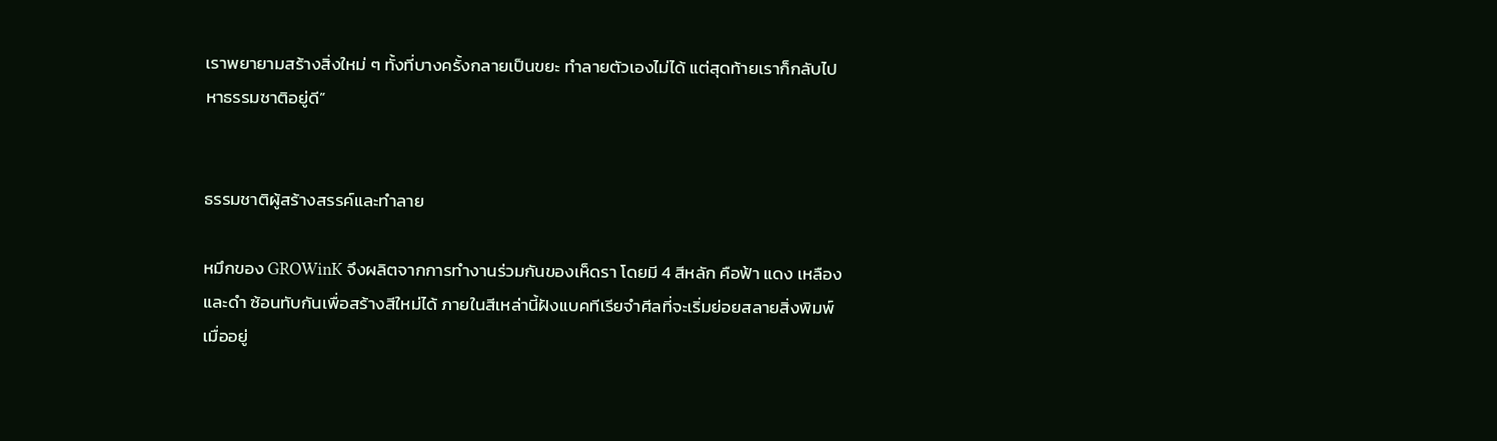เราพยายามสร้างสิ่งใหม่ ๆ ทั้งที่บางครั้งกลายเป็นขยะ ทำลายตัวเองไม่ได้ แต่สุดท้ายเราก็กลับไปหาธรรมชาติอยู่ดี”


ธรรมชาติผู้สร้างสรรค์และทำลาย

หมึกของ GROWinK จึงผลิตจากการทำงานร่วมกันของเห็ดรา โดยมี 4 สีหลัก คือฟ้า แดง เหลือง และดำ ซ้อนทับกันเพื่อสร้างสีใหม่ได้ ภายในสีเหล่านี้ฝังแบคทีเรียจำศีลที่จะเริ่มย่อยสลายสิ่งพิมพ์เมื่ออยู่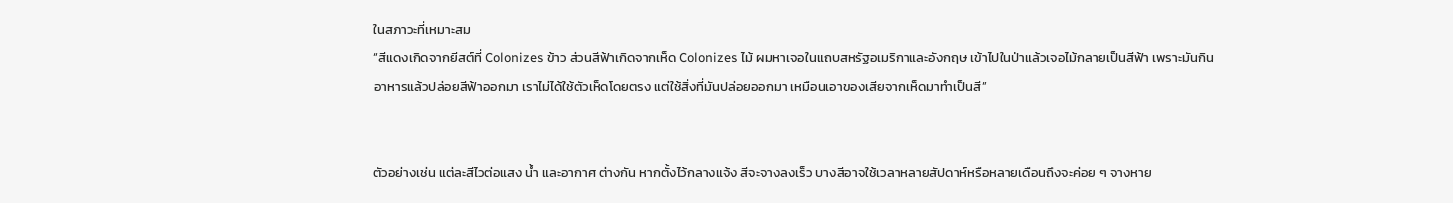ในสภาวะที่เหมาะสม
“สีแดงเกิดจากยีสต์ที่ Colonizes ข้าว ส่วนสีฟ้าเกิดจากเห็ด Colonizes ไม้ ผมหาเจอในแถบสหรัฐอเมริกาและอังกฤษ เข้าไปในป่าแล้วเจอไม้กลายเป็นสีฟ้า เพราะมันกินอาหารแล้วปล่อยสีฟ้าออกมา เราไม่ได้ใช้ตัวเห็ดโดยตรง แต่ใช้สิ่งที่มันปล่อยออกมา เหมือนเอาของเสียจากเห็ดมาทำเป็นสี”


ตัวอย่างเช่น แต่ละสีไวต่อแสง น้ำ และอากาศ ต่างกัน หากตั้งไว้กลางแจ้ง สีจะจางลงเร็ว บางสีอาจใช้เวลาหลายสัปดาห์หรือหลายเดือนถึงจะค่อย ๆ จางหาย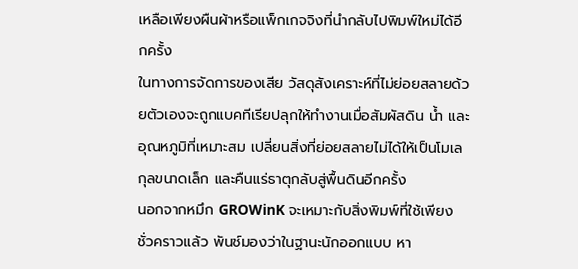เหลือเพียงผืนผ้าหรือแพ็กเกจจิงที่นำกลับไปพิมพ์ใหม่ได้อีกครั้ง
ในทางการจัดการของเสีย วัสดุสังเคราะห์ที่ไม่ย่อยสลายด้วยตัวเองจะถูกแบคทีเรียปลุกให้ทำงานเมื่อสัมผัสดิน น้ำ และอุณหภูมิที่เหมาะสม เปลี่ยนสิ่งที่ย่อยสลายไม่ได้ให้เป็นโมเลกุลขนาดเล็ก และคืนแร่ธาตุกลับสู่พื้นดินอีกครั้ง
นอกจากหมึก GROWinK จะเหมาะกับสิ่งพิมพ์ที่ใช้เพียงชั่วคราวแล้ว พันช์มองว่าในฐานะนักออกแบบ หา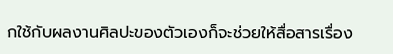กใช้กับผลงานศิลปะของตัวเองก็จะช่วยให้สื่อสารเรื่อง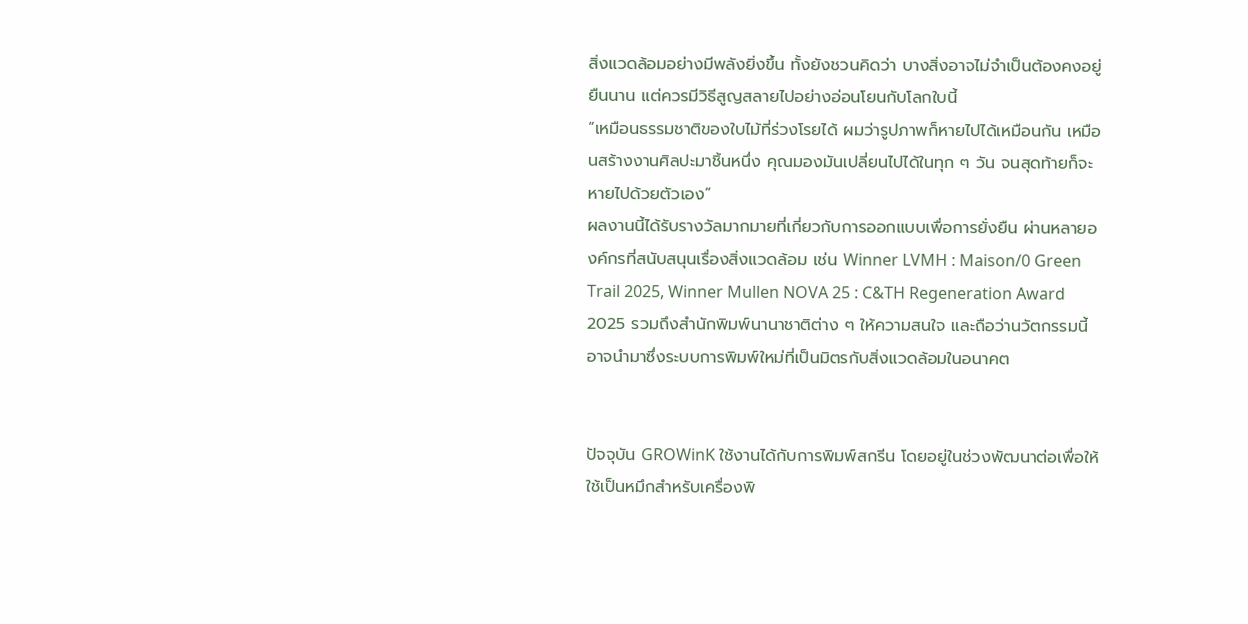สิ่งแวดล้อมอย่างมีพลังยิ่งขึ้น ทั้งยังชวนคิดว่า บางสิ่งอาจไม่จำเป็นต้องคงอยู่ยืนนาน แต่ควรมีวิธีสูญสลายไปอย่างอ่อนโยนกับโลกใบนี้
“เหมือนธรรมชาติของใบไม้ที่ร่วงโรยได้ ผมว่ารูปภาพก็หายไปได้เหมือนกัน เหมือนสร้างงานศิลปะมาชิ้นหนึ่ง คุณมองมันเปลี่ยนไปได้ในทุก ๆ วัน จนสุดท้ายก็จะหายไปด้วยตัวเอง”
ผลงานนี้ได้รับรางวัลมากมายที่เกี่ยวกับการออกแบบเพื่อการยั่งยืน ผ่านหลายองค์กรที่สนับสนุนเรื่องสิ่งแวดล้อม เช่น Winner LVMH : Maison/0 Green Trail 2025, Winner Mullen NOVA 25 : C&TH Regeneration Award 2025 รวมถึงสำนักพิมพ์นานาชาติต่าง ๆ ให้ความสนใจ และถือว่านวัตกรรมนี้อาจนำมาซึ่งระบบการพิมพ์ใหม่ที่เป็นมิตรกับสิ่งแวดล้อมในอนาคต


ปัจจุบัน GROWinK ใช้งานได้กับการพิมพ์สกรีน โดยอยู่ในช่วงพัฒนาต่อเพื่อให้ใช้เป็นหมึกสำหรับเครื่องพิ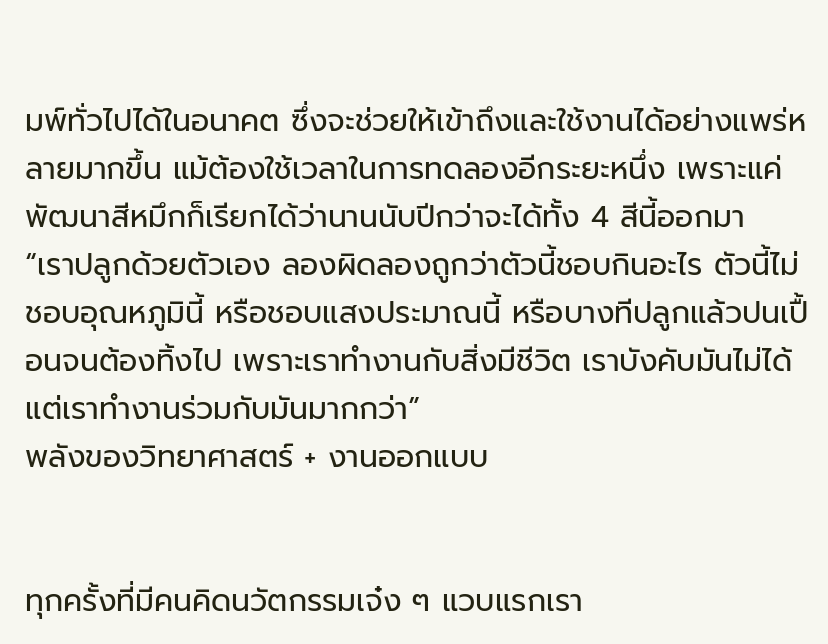มพ์ทั่วไปได้ในอนาคต ซึ่งจะช่วยให้เข้าถึงและใช้งานได้อย่างแพร่หลายมากขึ้น แม้ต้องใช้เวลาในการทดลองอีกระยะหนึ่ง เพราะแค่พัฒนาสีหมึกก็เรียกได้ว่านานนับปีกว่าจะได้ทั้ง 4 สีนี้ออกมา
“เราปลูกด้วยตัวเอง ลองผิดลองถูกว่าตัวนี้ชอบกินอะไร ตัวนี้ไม่ชอบอุณหภูมินี้ หรือชอบแสงประมาณนี้ หรือบางทีปลูกแล้วปนเปื้อนจนต้องทิ้งไป เพราะเราทำงานกับสิ่งมีชีวิต เราบังคับมันไม่ได้ แต่เราทำงานร่วมกับมันมากกว่า”
พลังของวิทยาศาสตร์ + งานออกแบบ


ทุกครั้งที่มีคนคิดนวัตกรรมเจ๋ง ๆ แวบแรกเรา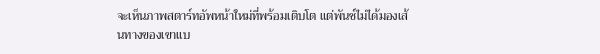จะเห็นภาพสตาร์ทอัพหน้าใหม่ที่พร้อมเติบโต แต่พันช์ไม่ได้มองเส้นทางของเขาแบ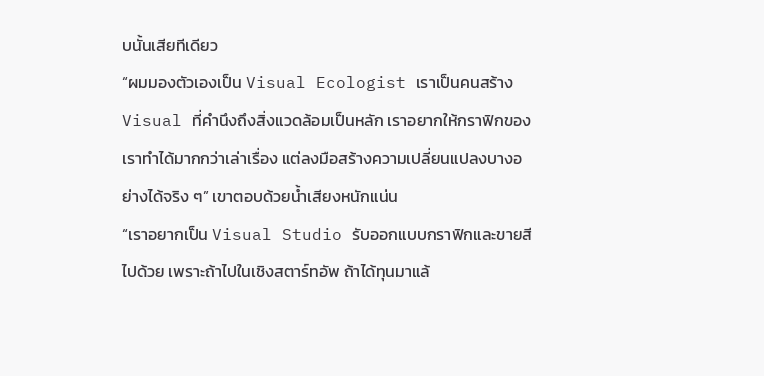บนั้นเสียทีเดียว
“ผมมองตัวเองเป็น Visual Ecologist เราเป็นคนสร้าง Visual ที่คำนึงถึงสิ่งแวดล้อมเป็นหลัก เราอยากให้กราฟิกของเราทำได้มากกว่าเล่าเรื่อง แต่ลงมือสร้างความเปลี่ยนแปลงบางอย่างได้จริง ๆ” เขาตอบด้วยน้ำเสียงหนักแน่น
“เราอยากเป็น Visual Studio รับออกแบบกราฟิกและขายสีไปด้วย เพราะถ้าไปในเชิงสตาร์ทอัพ ถ้าได้ทุนมาแล้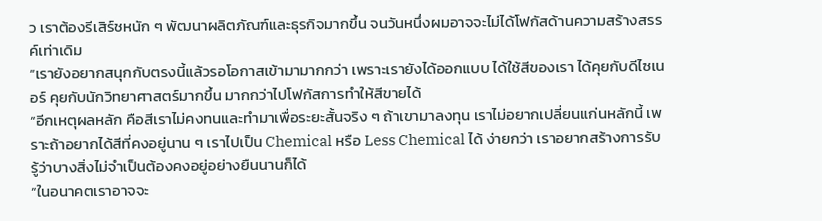ว เราต้องรีเสิร์ชหนัก ๆ พัฒนาผลิตภัณฑ์และธุรกิจมากขึ้น จนวันหนึ่งผมอาจจะไม่ได้โฟกัสด้านความสร้างสรรค์เท่าเดิม
“เรายังอยากสนุกกับตรงนี้แล้วรอโอกาสเข้ามามากกว่า เพราะเรายังได้ออกแบบ ได้ใช้สีของเรา ได้คุยกับดีไซเนอร์ คุยกับนักวิทยาศาสตร์มากขึ้น มากกว่าไปโฟกัสการทำให้สีขายได้
“อีกเหตุผลหลัก คือสีเราไม่คงทนและทำมาเพื่อระยะสั้นจริง ๆ ถ้าเขามาลงทุน เราไม่อยากเปลี่ยนแก่นหลักนี้ เพราะถ้าอยากได้สีที่คงอยู่นาน ๆ เราไปเป็น Chemical หรือ Less Chemical ได้ ง่ายกว่า เราอยากสร้างการรับรู้ว่าบางสิ่งไม่จำเป็นต้องคงอยู่อย่างยืนนานก็ได้
“ในอนาคตเราอาจจะ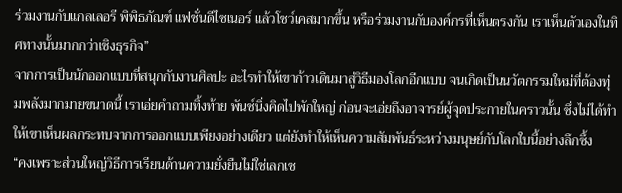ร่วมงานกับแกลเลอรี พิพิธภัณฑ์ แฟชั่นดีไซเนอร์ แล้วโชว์เคสมากขึ้น หรือร่วมงานกับองค์กรที่เห็นตรงกัน เราเห็นตัวเองในทิศทางนั้นมากกว่าเชิงธุรกิจ”
จากการเป็นนักออกแบบที่สนุกกับงานศิลปะ อะไรทำให้เขาก้าวเดินมาสู่วิธีมองโลกอีกแบบ จนเกิดเป็นนวัตกรรมใหม่ที่ต้องทุ่มพลังมากมายขนาดนี้ เราเอ่ยคำถามทิ้งท้าย พันช์นิ่งคิดไปพักใหญ่ ก่อนจะเอ่ยถึงอาจารย์ผู้จุดประกายในคราวนั้น ซึ่งไม่ได้ทำให้เขาเห็นผลกระทบจากการออกแบบเพียงอย่างเดียว แต่ยังทำให้เห็นความสัมพันธ์ระหว่างมนุษย์กับโลกใบนี้อย่างลึกซึ้ง
“คงเพราะส่วนใหญ่วิธีการเรียนด้านความยั่งยืนไม่ใช่เลกเช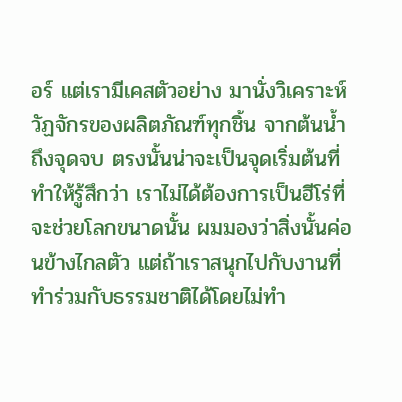อร์ แต่เรามีเคสตัวอย่าง มานั่งวิเคราะห์วัฏจักรของผลิตภัณฑ์ทุกชิ้น จากต้นน้ำถึงจุดจบ ตรงนั้นน่าจะเป็นจุดเริ่มต้นที่ทำให้รู้สึกว่า เราไม่ได้ต้องการเป็นฮีโร่ที่จะช่วยโลกขนาดนั้น ผมมองว่าสิ่งนั้นค่อนข้างไกลตัว แต่ถ้าเราสนุกไปกับงานที่ทำร่วมกับธรรมชาติได้โดยไม่ทำ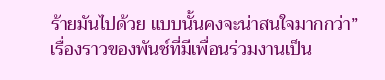ร้ายมันไปด้วย แบบนั้นคงจะน่าสนใจมากกว่า”
เรื่องราวของพันช์ที่มีเพื่อนร่วมงานเป็น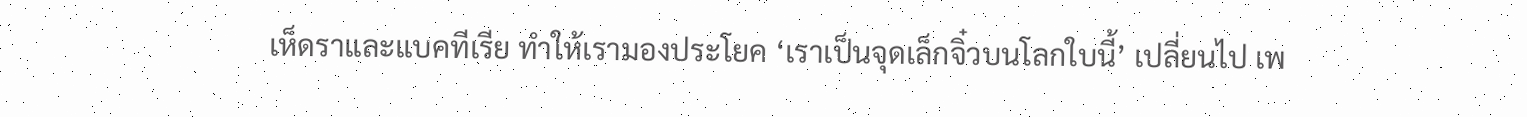เห็ดราและแบคทีเรีย ทำให้เรามองประโยค ‘เราเป็นจุดเล็กจิ๋วบนโลกใบนี้’ เปลี่ยนไป เพ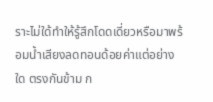ราะไม่ใด้ทำให้รู้สึกโดดเดี่ยวหรือมาพร้อมน้ำเสียงลดทอนด้อยค่าแต่อย่างใด ตรงกันข้าม ก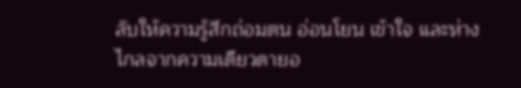ลับให้ความรู้สึกถ่อมตน อ่อนโยน เข้าใจ และห่างไกลจากความเดียวดายอ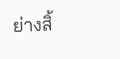ย่างสิ้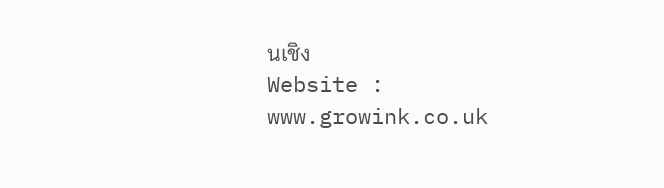นเชิง
Website : www.growink.co.uk